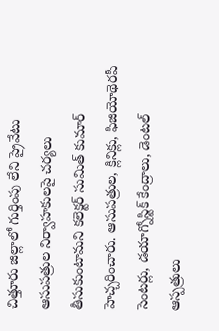చిత్తూరు జిల్లాలో గుర్తింపు లేని ప్రైవేటు ఆసుపత్రుల నిర్వాహకులపై చర్యలు తీసుకుంటామని కలెక్టర్ సుమిత్ కుమార్ హెచ్చరించారు. ఆసుపత్రుల, క్లినిక్లు, ఫిజియోథెరపీ సెంటర్లు, డయాగ్నోస్టిక్ కేంద్రాలు, డెంటల్ ఆస్పత్రులు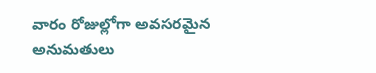వారం రోజుల్లోగా అవసరమైన అనుమతులు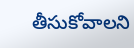తీసుకోవాలని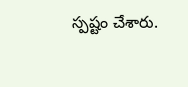స్పష్టం చేశారు.